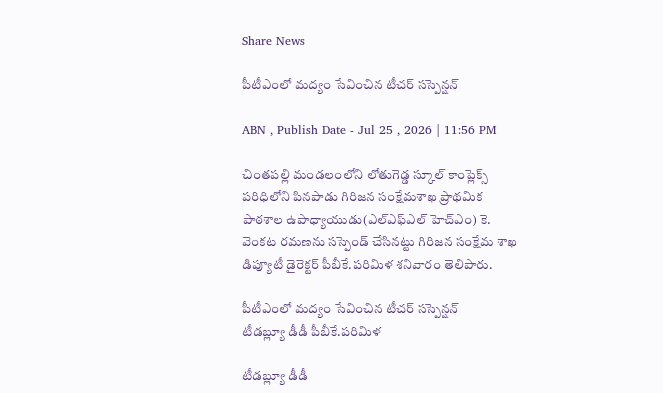Share News

పీటీఎంలో మద్యం సేవించిన టీచర్‌ సస్పెన్షన్‌

ABN , Publish Date - Jul 25 , 2026 | 11:56 PM

చింతపల్లి మండలంలోని లోతుగెడ్డ స్కూల్‌ కాంప్లెక్స్‌ పరిధిలోని పినపాడు గిరిజన సంక్షేమశాఖ ప్రాథమిక పాఠశాల ఉపాధ్యాయుడు(ఎల్‌ఎఫ్‌ఎల్‌ హెచ్‌ఎం) కె. వెంకట రమణను సస్పెండ్‌ చేసినట్టు గిరిజన సంక్షేమ శాఖ డిప్యూటీ డైరెక్టర్‌ పీబీకే.పరిమిళ శనివారం తెలిపారు.

పీటీఎంలో మద్యం సేవించిన టీచర్‌ సస్పెన్షన్‌
టీడబ్ల్యూ డీడీ పీబీకే.పరిమిళ

టీడబ్ల్యూ డీడీ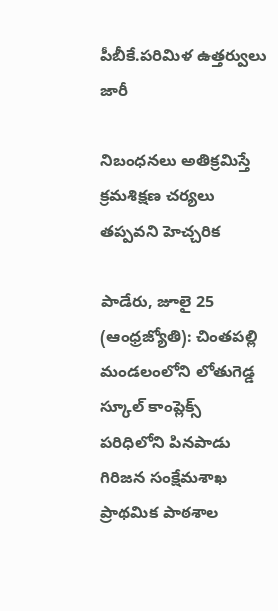పీబీకే.పరిమిళ ఉత్తర్వులు జారీ

నిబంధనలు అతిక్రమిస్తే క్రమశిక్షణ చర్యలు తప్పవని హెచ్చరిక

పాడేరు, జూలై 25 (ఆంధ్రజ్యోతి): చింతపల్లి మండలంలోని లోతుగెడ్డ స్కూల్‌ కాంప్లెక్స్‌ పరిధిలోని పినపాడు గిరిజన సంక్షేమశాఖ ప్రాథమిక పాఠశాల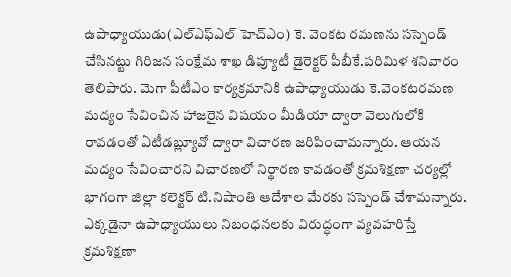ఉపాధ్యాయుడు(ఎల్‌ఎఫ్‌ఎల్‌ హెచ్‌ఎం) కె. వెంకట రమణను సస్పెండ్‌ చేసినట్టు గిరిజన సంక్షేమ శాఖ డిప్యూటీ డైరెక్టర్‌ పీబీకే.పరిమిళ శనివారం తెలిపారు. మెగా పీటీఎం కార్యక్రమానికి ఉపాధ్యాయుడు కె.వెంకటరమణ మద్యం సేవించిన హాజరైన విషయం మీడియా ద్వారా వెలుగులోకి రావడంతో ఏటీడబ్ల్యూవో ద్వారా విచారణ జరిపించామన్నారు. ఆయన మద్యం సేవించారని విచారణలో నిర్థారణ కావడంతో క్రమశిక్షణా చర్యల్లో భాగంగా జిల్లా కలెక్టర్‌ టి.నిషాంతి ఆదేశాల మేరకు సస్పెండ్‌ చేశామన్నారు. ఎక్కడైనా ఉపాధ్యాయులు నిబంధనలకు విరుద్ధంగా వ్యవహరిస్తే క్రమశిక్షణా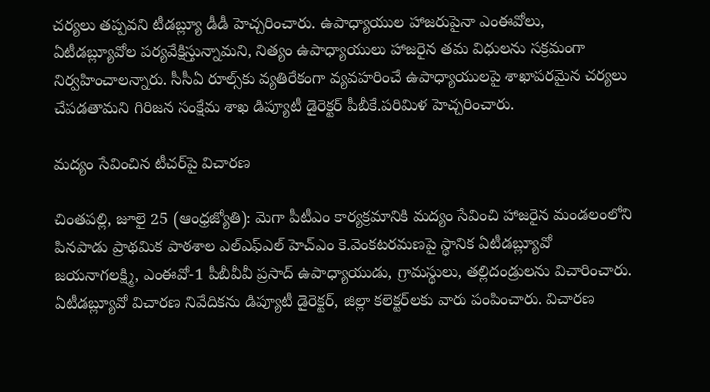చర్యలు తప్పవని టీడబ్ల్యూ డీడీ హెచ్చరించారు. ఉపాధ్యాయుల హాజరుపైనా ఎంఈవోలు, ఏటీడబ్ల్యూవోల పర్యవేక్షిస్తున్నామని, నిత్యం ఉపాధ్యాయులు హాజరైన తమ విధులను సక్రమంగా నిర్వహించాలన్నారు. సీసీఏ రూల్స్‌కు వ్యతిరేకంగా వ్యవహరించే ఉపాధ్యాయులపై శాఖాపరమైన చర్యలు చేపడతామని గిరిజన సంక్షేమ శాఖ డిప్యూటీ డైరెక్టర్‌ పీబీకే.పరిమిళ హెచ్చరించారు.

మద్యం సేవించిన టీచర్‌పై విచారణ

చింతపల్లి, జూలై 25 (ఆంధ్రజ్యోతి): మెగా పీటీఎం కార్యక్రమానికి మద్యం సేవించి హాజరైన మండలంలోని పినపాడు ప్రాథమిక పాఠశాల ఎల్‌ఎఫ్‌ఎల్‌ హెచ్‌ఎం కె.వెంకటరమణపై స్థానిక ఏటీడబ్ల్యూవో జయనాగలక్ష్మి, ఎంఈవో-1 పీబీవీవీ ప్రసాద్‌ ఉపాధ్యాయుడు, గ్రామస్థులు, తల్లిదండ్రులను విచారించారు. ఏటీడబ్ల్యూవో విచారణ నివేదికను డిప్యూటీ డైరెక్టర్‌, జిల్లా కలెక్టర్‌లకు వారు పంపించారు. విచారణ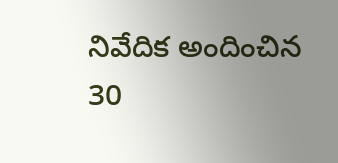నివేదిక అందించిన 30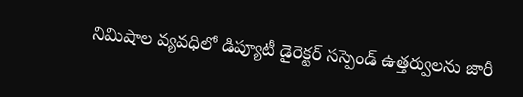నిమిషాల వ్యవధిలో డిప్యూటీ డైరెక్టర్‌ సస్పెండ్‌ ఉత్తర్వులను జారీ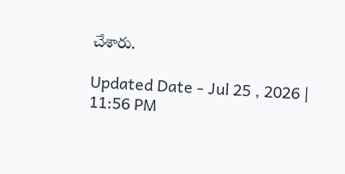చేశారు.

Updated Date - Jul 25 , 2026 | 11:56 PM